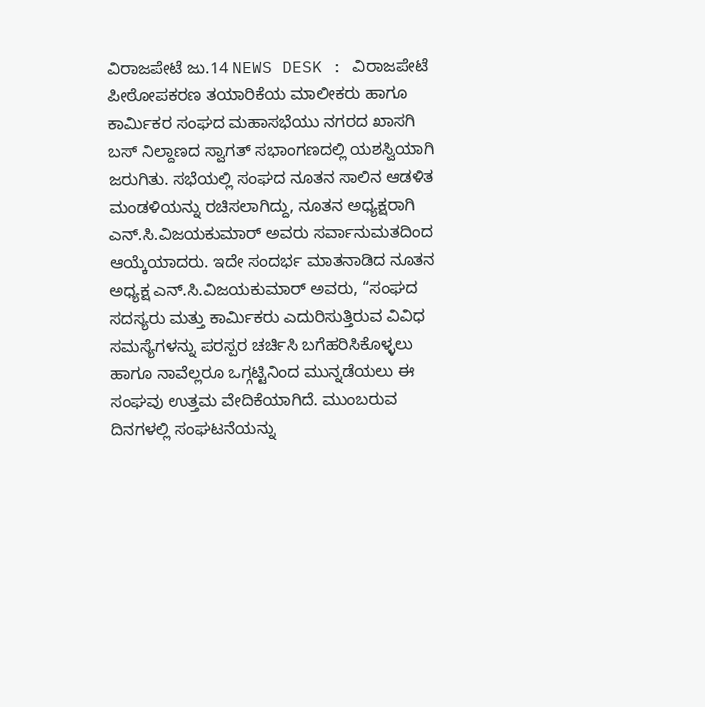ವಿರಾಜಪೇಟೆ ಜು.14 NEWS DESK : ವಿರಾಜಪೇಟೆ ಪೀಠೋಪಕರಣ ತಯಾರಿಕೆಯ ಮಾಲೀಕರು ಹಾಗೂ ಕಾರ್ಮಿಕರ ಸಂಘದ ಮಹಾಸಭೆಯು ನಗರದ ಖಾಸಗಿ ಬಸ್ ನಿಲ್ದಾಣದ ಸ್ವಾಗತ್ ಸಭಾಂಗಣದಲ್ಲಿ ಯಶಸ್ವಿಯಾಗಿ ಜರುಗಿತು. ಸಭೆಯಲ್ಲಿ ಸಂಘದ ನೂತನ ಸಾಲಿನ ಆಡಳಿತ ಮಂಡಳಿಯನ್ನು ರಚಿಸಲಾಗಿದ್ದು, ನೂತನ ಅಧ್ಯಕ್ಷರಾಗಿ ಎನ್.ಸಿ.ವಿಜಯಕುಮಾರ್ ಅವರು ಸರ್ವಾನುಮತದಿಂದ ಆಯ್ಕೆಯಾದರು. ಇದೇ ಸಂದರ್ಭ ಮಾತನಾಡಿದ ನೂತನ ಅಧ್ಯಕ್ಷ ಎನ್.ಸಿ.ವಿಜಯಕುಮಾರ್ ಅವರು, “ಸಂಘದ ಸದಸ್ಯರು ಮತ್ತು ಕಾರ್ಮಿಕರು ಎದುರಿಸುತ್ತಿರುವ ವಿವಿಧ ಸಮಸ್ಯೆಗಳನ್ನು ಪರಸ್ಪರ ಚರ್ಚಿಸಿ ಬಗೆಹರಿಸಿಕೊಳ್ಳಲು ಹಾಗೂ ನಾವೆಲ್ಲರೂ ಒಗ್ಗಟ್ಟಿನಿಂದ ಮುನ್ನಡೆಯಲು ಈ ಸಂಘವು ಉತ್ತಮ ವೇದಿಕೆಯಾಗಿದೆ. ಮುಂಬರುವ ದಿನಗಳಲ್ಲಿ ಸಂಘಟನೆಯನ್ನು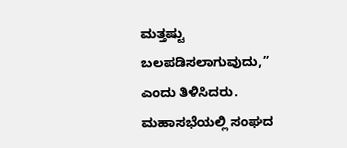ಮತ್ತಷ್ಟು ಬಲಪಡಿಸಲಾಗುವುದು,” ಎಂದು ತಿಳಿಸಿದರು. ಮಹಾಸಭೆಯಲ್ಲಿ ಸಂಘದ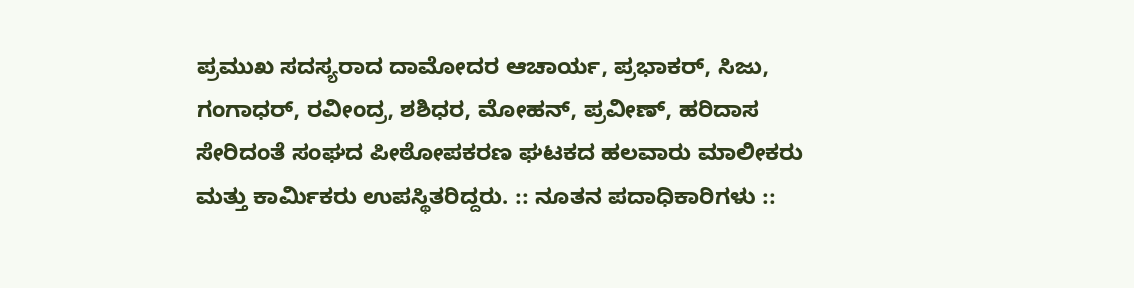ಪ್ರಮುಖ ಸದಸ್ಯರಾದ ದಾಮೋದರ ಆಚಾರ್ಯ, ಪ್ರಭಾಕರ್, ಸಿಜು, ಗಂಗಾಧರ್, ರವೀಂದ್ರ, ಶಶಿಧರ, ಮೋಹನ್, ಪ್ರವೀಣ್, ಹರಿದಾಸ ಸೇರಿದಂತೆ ಸಂಘದ ಪೀಠೋಪಕರಣ ಘಟಕದ ಹಲವಾರು ಮಾಲೀಕರು ಮತ್ತು ಕಾರ್ಮಿಕರು ಉಪಸ್ಥಿತರಿದ್ದರು. :: ನೂತನ ಪದಾಧಿಕಾರಿಗಳು ::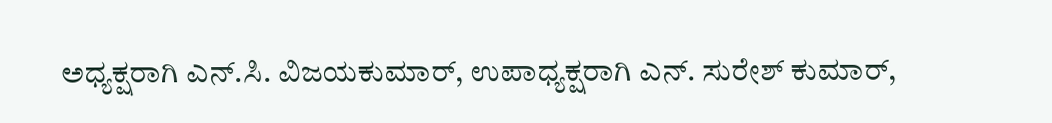ಅಧ್ಯಕ್ಷರಾಗಿ ಎನ್.ಸಿ. ವಿಜಯಕುಮಾರ್, ಉಪಾಧ್ಯಕ್ಷರಾಗಿ ಎನ್. ಸುರೇಶ್ ಕುಮಾರ್,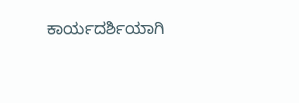ಕಾರ್ಯದರ್ಶಿಯಾಗಿ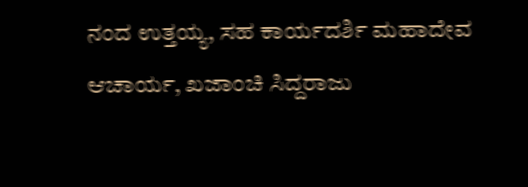ನಂದ ಉತ್ತಯ್ಯ, ಸಹ ಕಾರ್ಯದರ್ಶಿ ಮಹಾದೇವ ಆಚಾರ್ಯ, ಖಜಾಂಚಿ ಸಿದ್ದರಾಜು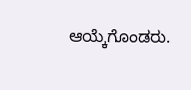ಆಯ್ಕೆಗೊಂಡರು.